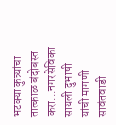भटक्या कुत्र्यांचा तात्काळ बंदोबस्त करा...नगरसेविका सायली दुभाषी यांची मागणी
सावंतवाडी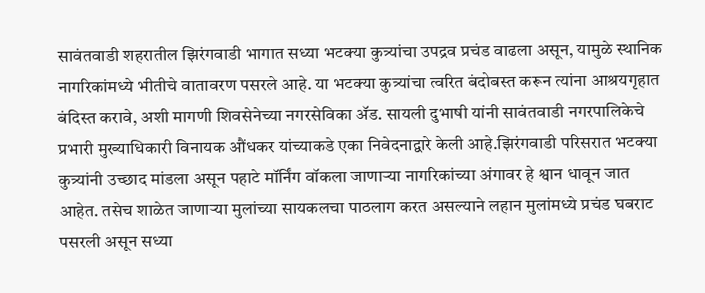सावंतवाडी शहरातील झिरंगवाडी भागात सध्या भटक्या कुत्र्यांचा उपद्रव प्रचंड वाढला असून, यामुळे स्थानिक नागरिकांमध्ये भीतीचे वातावरण पसरले आहे. या भटक्या कुत्र्यांचा त्वरित बंदोबस्त करून त्यांना आश्रयगृहात बंदिस्त करावे, अशी मागणी शिवसेनेच्या नगरसेविका ॲड. सायली दुभाषी यांनी सावंतवाडी नगरपालिकेचे प्रभारी मुख्याधिकारी विनायक औंधकर यांच्याकडे एका निवेदनाद्वारे केली आहे.झिरंगवाडी परिसरात भटक्या कुत्र्यांनी उच्छाद मांडला असून पहाटे मॉर्निंग वॉकला जाणाऱ्या नागरिकांच्या अंगावर हे श्वान धावून जात आहेत. तसेच शाळेत जाणाऱ्या मुलांच्या सायकलचा पाठलाग करत असल्याने लहान मुलांमध्ये प्रचंड घबराट पसरली असून सध्या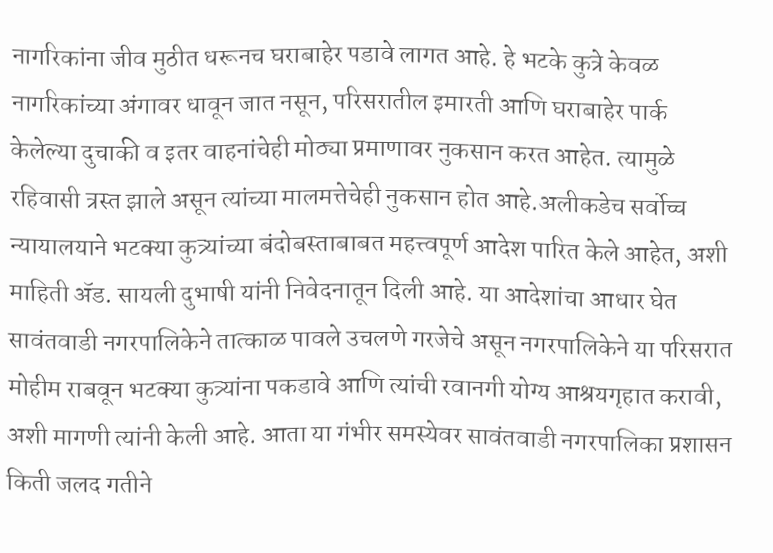नागरिकांना जीव मुठीत धरूनच घराबाहेर पडावे लागत आहे. हे भटके कुत्रे केवळ नागरिकांच्या अंगावर धावून जात नसून, परिसरातील इमारती आणि घराबाहेर पार्क केलेल्या दुचाकी व इतर वाहनांचेही मोठ्या प्रमाणावर नुकसान करत आहेत. त्यामुळे रहिवासी त्रस्त झाले असून त्यांच्या मालमत्तेचेही नुकसान होत आहे.अलीकडेच सर्वोच्च न्यायालयाने भटक्या कुत्र्यांच्या बंदोबस्ताबाबत महत्त्वपूर्ण आदेश पारित केले आहेत, अशी माहिती ॲड. सायली दुभाषी यांनी निवेदनातून दिली आहे. या आदेशांचा आधार घेत सावंतवाडी नगरपालिकेने तात्काळ पावले उचलणे गरजेचे असून नगरपालिकेने या परिसरात मोहीम राबवून भटक्या कुत्र्यांना पकडावे आणि त्यांची रवानगी योग्य आश्रयगृहात करावी, अशी मागणी त्यांनी केली आहे. आता या गंभीर समस्येवर सावंतवाडी नगरपालिका प्रशासन किती जलद गतीने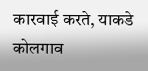कारवाई करते, याकडे कोलगाव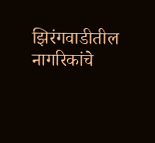झिरंगवाडीतील नागरिकांचे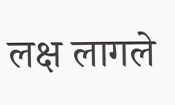लक्ष लागले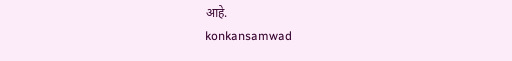आहे.
konkansamwad